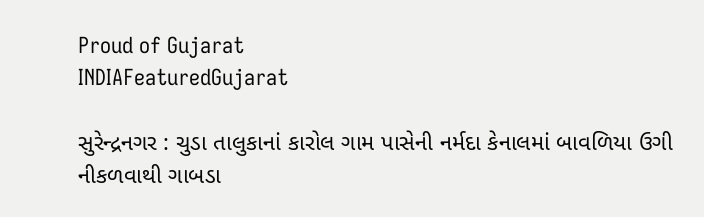Proud of Gujarat
INDIAFeaturedGujarat

સુરેન્દ્રનગર : ચુડા તાલુકાનાં કારોલ ગામ પાસેની નર્મદા કેનાલમાં બાવળિયા ઉગી નીકળવાથી ગાબડા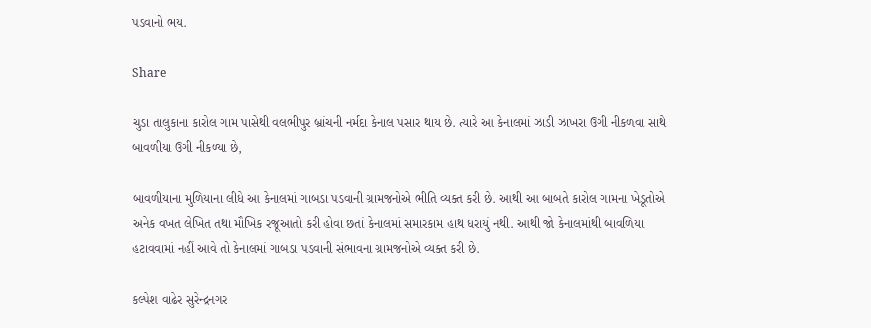પડવાનો ભય.

Share

ચુડા તાલુકાના કારોલ ગામ પાસેથી વલભીપુર બ્રાંચની નર્મદા કેનાલ પસાર થાય છે. ત્યારે આ કેનાલમાં ઝાડી ઝાખરા ઉગી નીકળવા સાથે બાવળીયા ઉગી નીકળ્યા છે,

બાવળીયાના મુળિયાના લીધે આ કેનાલમાં ગાબડા પડવાની ગ્રામજનોએ ભીતિ વ્યક્ત કરી છે. આથી આ બાબતે કારોલ ગામના ખેડૂતોએ અનેક વખત લેખિત તથા મૌખિક રજૂઆતો કરી હોવા છતાં કેનાલમાં સમારકામ હાથ ધરાયું નથી. આથી જો કેનાલમાંથી બાવળિયા હટાવવામાં નહીં આવે તો કેનાલમાં ગાબડા પડવાની સંભાવના ગ્રામજનોએ વ્યક્ત કરી છે.

કલ્પેશ વાઢેર સુરેન્દ્રનગર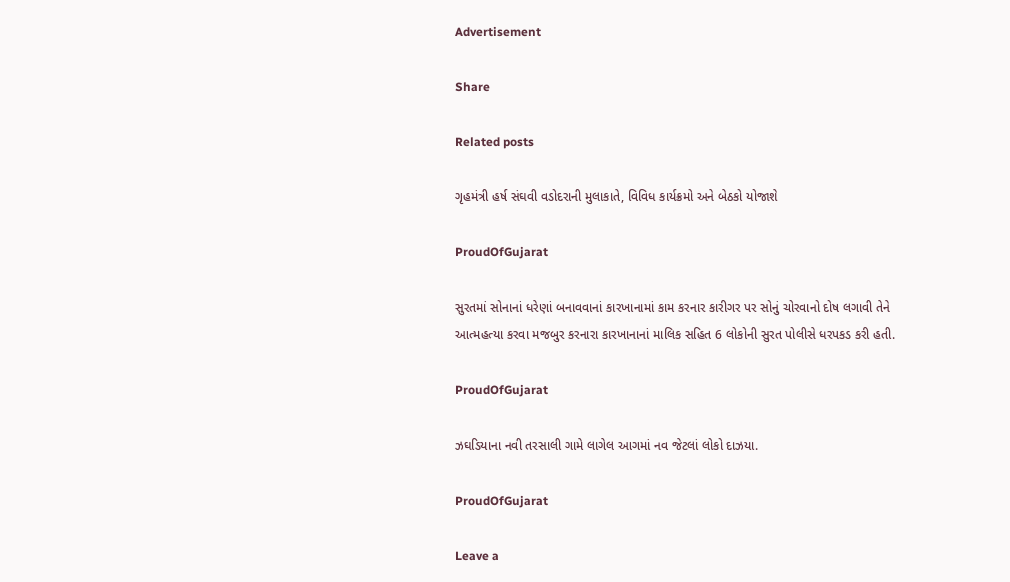Advertisement

Share

Related posts

ગૃહમંત્રી હર્ષ સંઘવી વડોદરાની મુલાકાતે, વિવિધ કાર્યક્રમો અને બેઠકો યોજાશે

ProudOfGujarat

સુરતમાં સોનાનાં ધરેણાં બનાવવાનાં કારખાનામાં કામ કરનાર કારીગર પર સોનું ચોરવાનો દોષ લગાવી તેને આત્મહત્યા કરવા મજબુર કરનારા કારખાનાનાં માલિક સહિત 6 લોકોની સુરત પોલીસે ધરપકડ કરી હતી.

ProudOfGujarat

ઝઘડિયાના નવી તરસાલી ગામે લાગેલ આગમાં નવ જેટલાં લોકો દાઝયા.

ProudOfGujarat

Leave a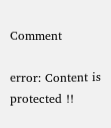Comment

error: Content is protected !!